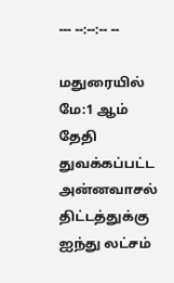--- --:--:-- --

மதுரையில் மே:1 ஆம் தேதி துவக்கப்பட்ட அன்னவாசல் திட்டத்துக்கு ஐந்து லட்சம்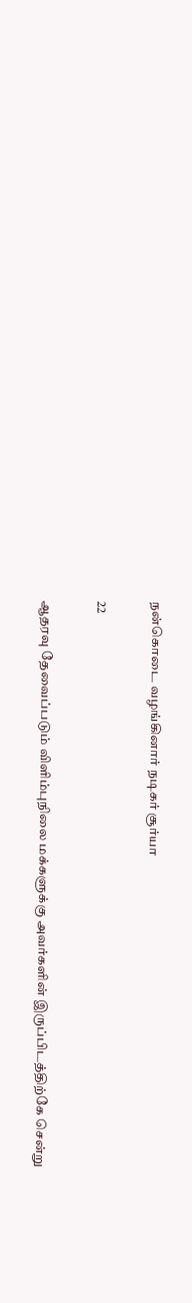நன்கொடை வழங்கினார் நடிகர் சூர்யா

22

ஆதரவு தேவைப்படும் விளிம்புநிலை மக்களுக்கு அவர்களின் இருப்பிடத்திற்கே சென்று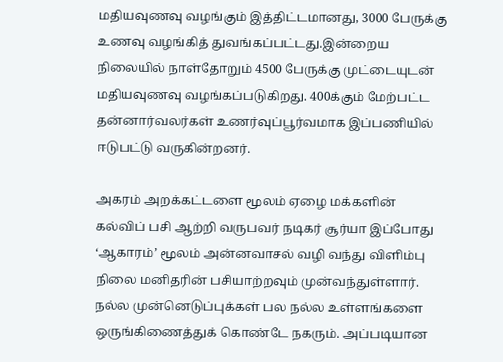மதியவுணவு வழங்கும் இத்திட்டமானது, 3000 பேருக்கு உணவு வழங்கித் துவங்கப்பட்டது.இன்றைய நிலையில் நாள்தோறும் 4500 பேருக்கு முட்டையுடன் மதியவுணவு வழங்கப்படுகிறது. 400க்கும் மேற்பட்ட தன்னார்வலர்கள் உணர்வுப்பூர்வமாக இப்பணியில் ஈடுபட்டு வருகின்றனர்.

அகரம் அறக்கட்டளை மூலம் ஏழை மக்களின் கல்விப் பசி ஆற்றி வருபவர் நடிகர் சூர்யா இப்போது ‘ஆகாரம்’ மூலம் அன்னவாசல் வழி வந்து விளிம்பு நிலை மனிதரின் பசியாற்றவும் முன்வந்துள்ளார். நல்ல முன்னெடுப்புக்கள் பல நல்ல உள்ளங்களை ஒருங்கிணைத்துக் கொண்டே நகரும். அப்படியான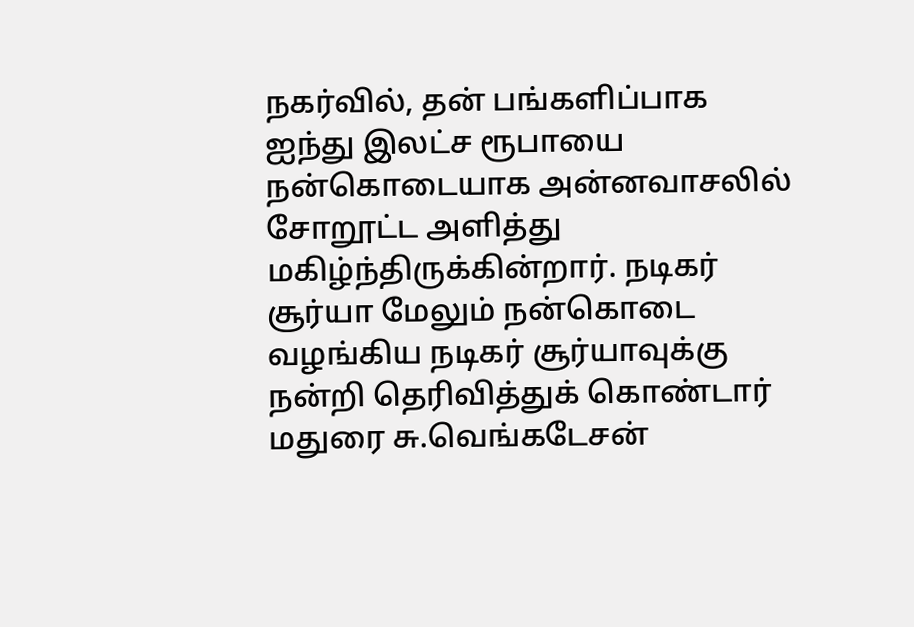நகர்வில், தன் பங்களிப்பாக ஐந்து இலட்ச ரூபாயை நன்கொடையாக அன்னவாசலில் சோறூட்ட அளித்து மகிழ்ந்திருக்கின்றார். நடிகர் சூர்யா மேலும் நன்கொடை வழங்கிய நடிகர் சூர்யாவுக்கு நன்றி தெரிவித்துக் கொண்டார் மதுரை சு.வெங்கடேசன்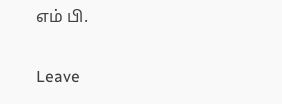எம் பி.

Leave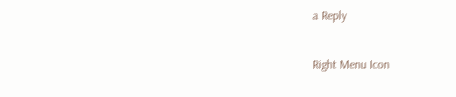a Reply

Right Menu Icon